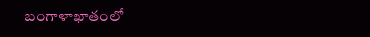బంగాళాఖాతంలో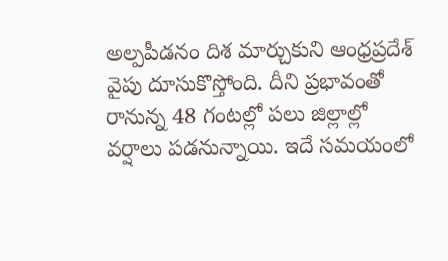అల్పపీడనం దిశ మార్చుకుని ఆంధ్రప్రదేశ్ వైపు దూసుకొస్తోంది. దీని ప్రభావంతో రానున్న 48 గంటల్లో పలు జిల్లాల్లో వర్షాలు పడనున్నాయి. ఇదే సమయంలో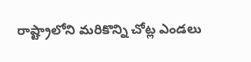రాష్ట్రాలోని మరికొన్ని చోట్ల ఎండలు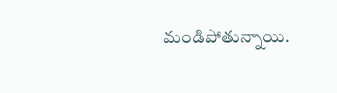మండిపోతున్నాయి.